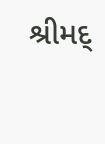શ્રીમદ્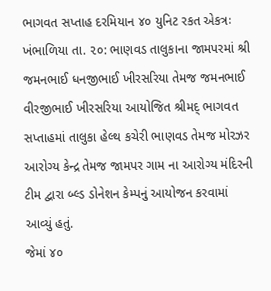ભાગવત સપ્તાહ દરમિયાન ૪૦ યુનિટ રકત એકત્રઃ
ખંભાળિયા તા. ૨૦: ભાણવડ તાલુકાના જામપરમાં શ્રી જમનભાઈ ધનજીભાઈ ખીરસરિયા તેમજ જમનભાઈ વીરજીભાઈ ખીરસરિયા આયોજિત શ્રીમદ્ ભાગવત સપ્તાહમાં તાલુકા હેલ્થ કચેરી ભાણવડ તેમજ મોરઝર આરોગ્ય કેન્દ્ર તેમજ જામપર ગામ ના આરોગ્ય મંદિરની ટીમ દ્વારા બ્લ્ડ ડોનેશન કેમ્પનું આયોજન કરવામાં આવ્યું હતું.
જેમાં ૪૦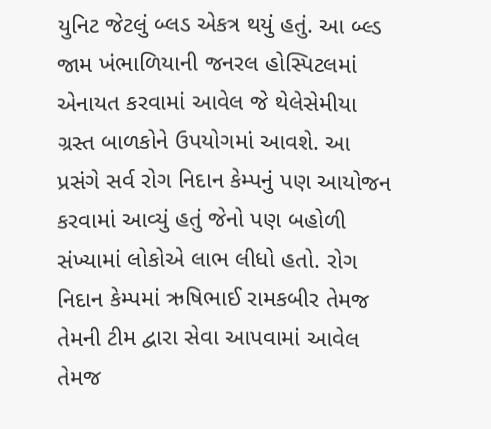યુનિટ જેટલું બ્લડ એકત્ર થયું હતું. આ બ્લ્ડ જામ ખંભાળિયાની જનરલ હોસ્પિટલમાં એનાયત કરવામાં આવેલ જે થેલેસેમીયા ગ્રસ્ત બાળકોને ઉપયોગમાં આવશે. આ પ્રસંગે સર્વ રોગ નિદાન કેમ્પનું પણ આયોજન કરવામાં આવ્યું હતું જેનો પણ બહોળી સંખ્યામાં લોકોએ લાભ લીધો હતો. રોગ નિદાન કેમ્પમાં ઋષિભાઈ રામકબીર તેમજ તેમની ટીમ દ્વારા સેવા આપવામાં આવેલ તેમજ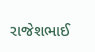રાજેશભાઈ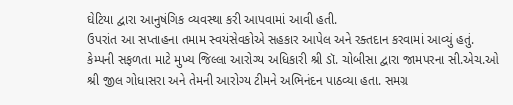ઘેટિયા દ્વારા આનુષંગિક વ્યવસ્થા કરી આપવામાં આવી હતી.
ઉપરાંત આ સપ્તાહના તમામ સ્વયંસેવકોએ સહકાર આપેલ અને રક્તદાન કરવામાં આવ્યું હતું. કેમ્પની સફળતા માટે મુખ્ય જિલ્લા આરોગ્ય અધિકારી શ્રી ડૉ. ચોબીસા દ્વારા જામપરના સી.એચ.ઓ શ્રી જીલ ગોધાસરા અને તેમની આરોગ્ય ટીમને અભિનંદન પાઠવ્યા હતા. સમગ્ર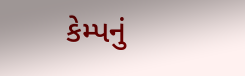કેમ્પનું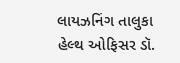લાયઝનિંગ તાલુકા હેલ્થ ઓફિસર ડૉ.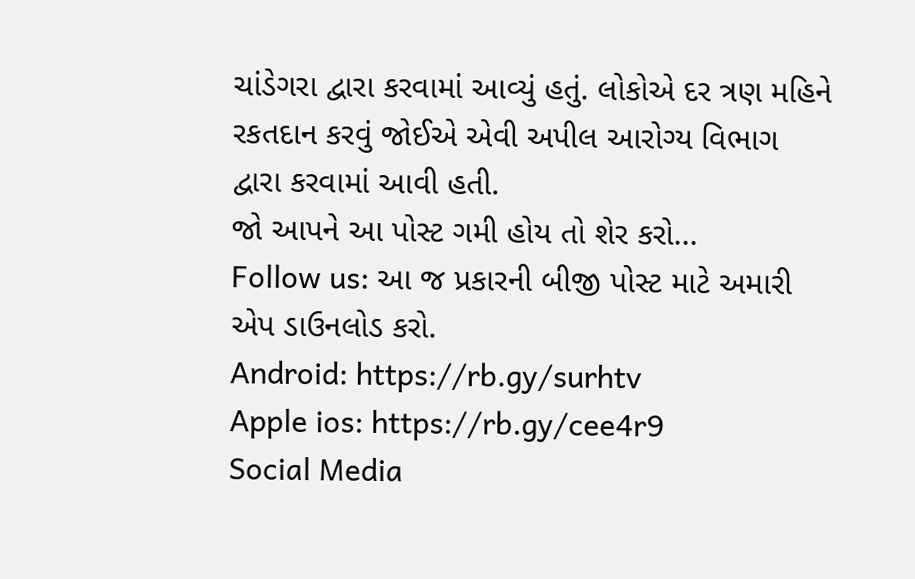ચાંડેગરા દ્વારા કરવામાં આવ્યું હતું. લોકોએ દર ત્રણ મહિને રકતદાન કરવું જોઈએ એવી અપીલ આરોગ્ય વિભાગ દ્વારા કરવામાં આવી હતી.
જો આપને આ પોસ્ટ ગમી હોય તો શેર કરો...
Follow us: આ જ પ્રકારની બીજી પોસ્ટ માટે અમારી એપ ડાઉનલોડ કરો.
Android: https://rb.gy/surhtv
Apple ios: https://rb.gy/cee4r9
Social Media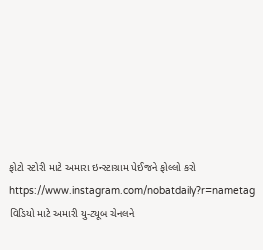ફોટો સ્ટોરી માટે અમારા ઇન્સ્ટાગ્રામ પેઈજને ફોલ્લો કરો
https://www.instagram.com/nobatdaily?r=nametag
વિડિયો માટે અમારી યુ-ટ્યૂબ ચેનલને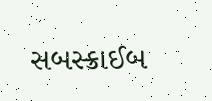સબસ્ક્રાઈબ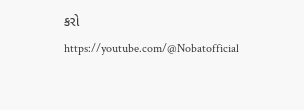કરો
https://youtube.com/@Nobatofficial